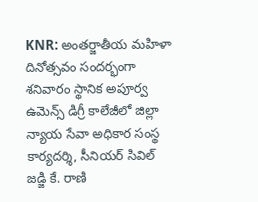KNR: అంతర్జాతీయ మహిళా దినోత్సవం సందర్భంగా శనివారం స్థానిక అపూర్వ ఉమెన్స్ డిగ్రీ కాలేజీలో జిల్లా న్యాయ సేవా అధికార సంస్థ కార్యదర్శి, సీనియర్ సివిల్ జడ్జి కే. రాణి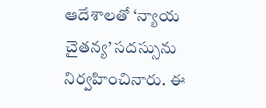ఆదేశాలతో ‘న్యాయ చైతన్య’ సదస్సును నిర్వహించినారు. ఈ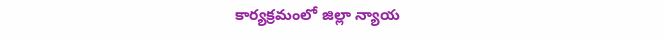కార్యక్రమంలో జిల్లా న్యాయ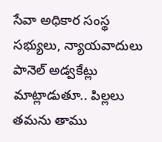సేవా అధికార సంస్థ సభ్యులు, న్యాయవాదులు పానెల్ అడ్వకేట్లు మాట్లాడుతూ.. పిల్లలు తమను తాము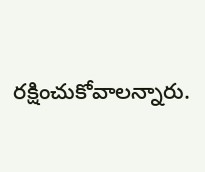రక్షించుకోవాలన్నారు.